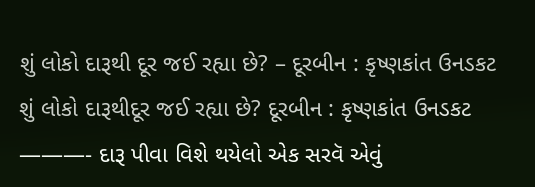શું લોકો દારૂથી દૂર જઈ રહ્યા છે? – દૂરબીન : કૃષ્ણકાંત ઉનડકટ
શું લોકો દારૂથીદૂર જઈ રહ્યા છે? દૂરબીન : કૃષ્ણકાંત ઉનડકટ ———- દારૂ પીવા વિશે થયેલો એક સરવૅ એવું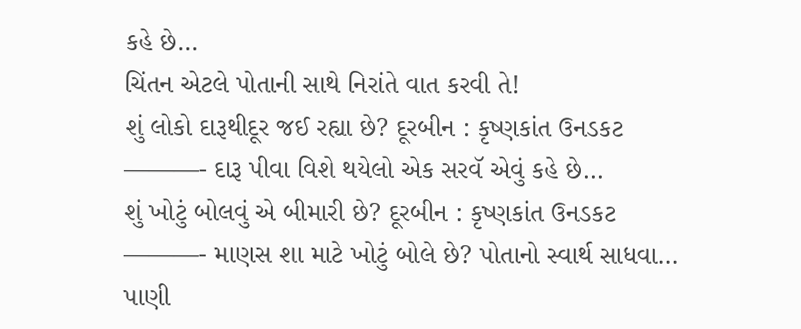કહે છે…
ચિંતન એટલે પોતાની સાથે નિરાંતે વાત કરવી તે!
શું લોકો દારૂથીદૂર જઈ રહ્યા છે? દૂરબીન : કૃષ્ણકાંત ઉનડકટ ———- દારૂ પીવા વિશે થયેલો એક સરવૅ એવું કહે છે…
શું ખોટું બોલવું એ બીમારી છે? દૂરબીન : કૃષ્ણકાંત ઉનડકટ ———- માણસ શા માટે ખોટું બોલે છે? પોતાનો સ્વાર્થ સાધવા…
પાણી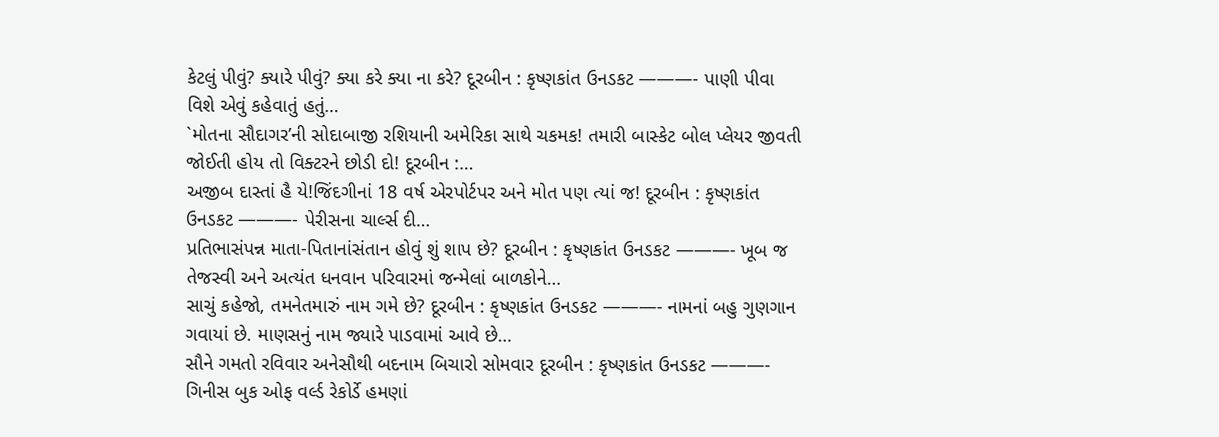કેટલું પીવું? ક્યારે પીવું? ક્યા કરે ક્યા ના કરે? દૂરબીન : કૃષ્ણકાંત ઉનડકટ ———- પાણી પીવા વિશે એવું કહેવાતું હતું…
`મોતના સૌદાગર’ની સોદાબાજી રશિયાની અમેરિકા સાથે ચકમક! તમારી બાસ્કેટ બોલ પ્લેયર જીવતી જોઈતી હોય તો વિક્ટરને છોડી દો! દૂરબીન :…
અજીબ દાસ્તાં હૈ યે!જિંદગીનાં 18 વર્ષ એરપોર્ટપર અને મોત પણ ત્યાં જ! દૂરબીન : કૃષ્ણકાંત ઉનડકટ ———- પેરીસના ચાર્લ્સ દી…
પ્રતિભાસંપન્ન માતા-પિતાનાંસંતાન હોવું શું શાપ છે? દૂરબીન : કૃષ્ણકાંત ઉનડકટ ———- ખૂબ જ તેજસ્વી અને અત્યંત ધનવાન પરિવારમાં જન્મેલાં બાળકોને…
સાચું કહેજો, તમનેતમારું નામ ગમે છે? દૂરબીન : કૃષ્ણકાંત ઉનડકટ ———- નામનાં બહુ ગુણગાન ગવાયાં છે. માણસનું નામ જ્યારે પાડવામાં આવે છે…
સૌને ગમતો રવિવાર અનેસૌથી બદનામ બિચારો સોમવાર દૂરબીન : કૃષ્ણકાંત ઉનડકટ ———- ગિનીસ બુક ઓફ વર્લ્ડ રેકોર્ડે હમણાં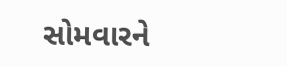સોમવારને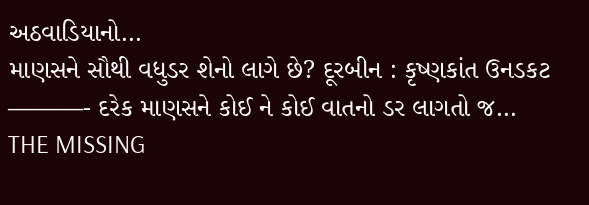અઠવાડિયાનો…
માણસને સૌથી વધુડર શેનો લાગે છે? દૂરબીન : કૃષ્ણકાંત ઉનડકટ ———- દરેક માણસને કોઈ ને કોઈ વાતનો ડર લાગતો જ…
THE MISSING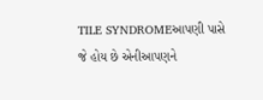TILE SYNDROMEઆપણી પાસે જે હોય છે એનીઆપણને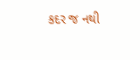કદર જ નથી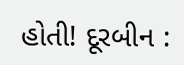હોતી! દૂરબીન :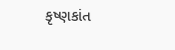કૃષ્ણકાંત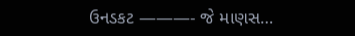ઉનડકટ ———- જે માણસ…